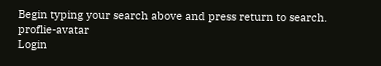Begin typing your search above and press return to search.
proflie-avatar
Login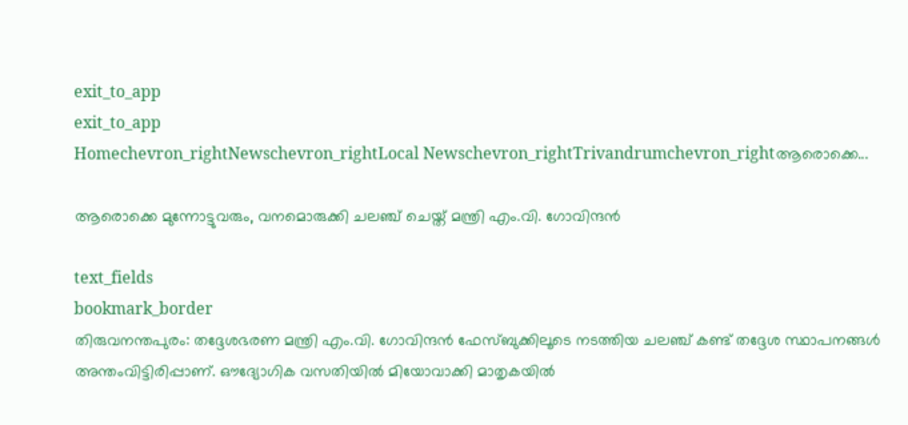exit_to_app
exit_to_app
Homechevron_rightNewschevron_rightLocal Newschevron_rightTrivandrumchevron_rightആരൊക്കെ...

ആരൊക്കെ മുന്നോട്ടുവരും, വനമൊരുക്കി ചലഞ്ച് ചെയ്ത് മന്ത്രി എം.വി. ഗോവിന്ദന്‍

text_fields
bookmark_border
തിരുവനന്തപുരം: തദ്ദേശഭരണ മന്ത്രി എം.വി. ഗോവിന്ദന്‍ ഫേസ്ബുക്കിലൂടെ നടത്തിയ ചലഞ്ച് കണ്ട് തദ്ദേശ സ്ഥാപനങ്ങള്‍ അന്തംവിട്ടിരിപ്പാണ്. ഔദ്യോഗിക വസതിയിൽ മിയോവാക്കി മാതൃകയില്‍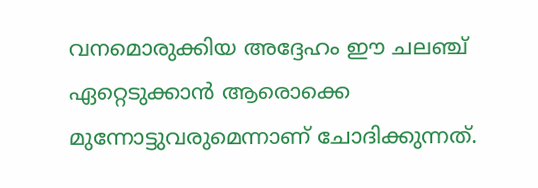വനമൊരുക്കിയ അദ്ദേഹം ഈ ചലഞ്ച് ഏറ്റെടുക്കാൻ ആരൊക്കെ മുന്നോട്ടുവരുമെന്നാണ് ചോദിക്കുന്നത്.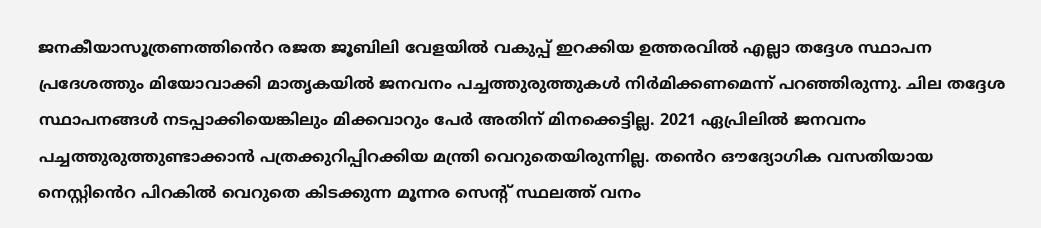ജനകീയാസൂത്രണത്തി‍ൻെറ രജത ജൂബിലി വേളയില്‍ വകുപ്പ് ഇറക്കിയ ഉത്തരവില്‍ എല്ലാ തദ്ദേശ സ്ഥാപന പ്രദേശത്തും മിയോവാക്കി മാതൃകയില്‍ ജനവനം പച്ചത്തുരുത്തുകള്‍ നിര്‍മിക്കണമെന്ന് പറഞ്ഞിരുന്നു. ചില തദ്ദേശ സ്ഥാപനങ്ങള്‍ നടപ്പാക്കിയെങ്കിലും മിക്കവാറും പേര്‍ അതിന് മിനക്കെട്ടില്ല. 2021 ഏപ്രിലില്‍ ജനവനം പച്ചത്തുരുത്തുണ്ടാക്കാന്‍ പത്രക്കുറിപ്പിറക്കിയ മന്ത്രി വെറുതെയിരുന്നില്ല. ത‍ൻെറ ഔദ്യോഗിക വസതിയായ നെസ്റ്റി‍ൻെറ പിറകില്‍ വെറുതെ കിടക്കുന്ന മൂന്നര സെന്‍റ് സ്ഥലത്ത് വനം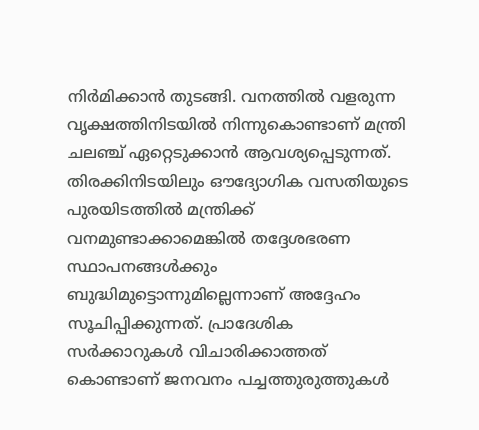നിര്‍മിക്കാന്‍ തുടങ്ങി. വനത്തിൽ വളരുന്ന വൃക്ഷത്തിനിടയില്‍ നിന്നുകൊണ്ടാണ് മന്ത്രി ചലഞ്ച് ഏറ്റെടുക്കാന്‍ ആവശ്യപ്പെടുന്നത്. തിരക്കിനിടയിലും ഔദ്യോഗിക വസതിയുടെ പുരയിടത്തില്‍ മന്ത്രിക്ക് വനമുണ്ടാക്കാമെങ്കില്‍ തദ്ദേശഭരണ സ്ഥാപനങ്ങള്‍ക്കും ബുദ്ധിമുട്ടൊന്നുമില്ലെന്നാണ് അദ്ദേഹം സൂചിപ്പിക്കുന്നത്. പ്രാദേശിക സര്‍ക്കാറുകള്‍ വിചാരിക്കാത്തത് കൊണ്ടാണ് ജനവനം പച്ചത്തുരുത്തുകള്‍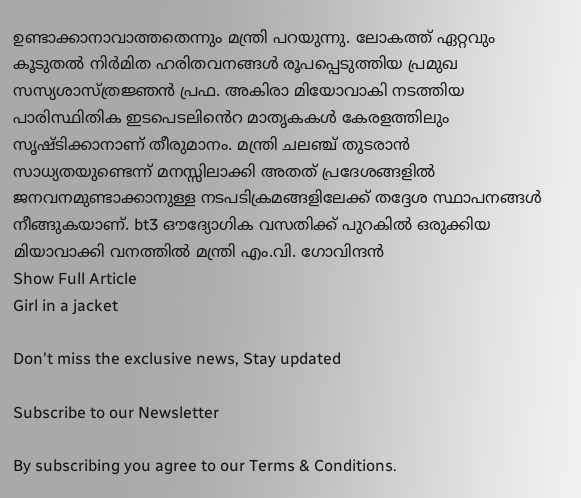ഉണ്ടാക്കാനാവാത്തതെന്നും മന്ത്രി പറയുന്നു. ലോകത്ത് ഏറ്റവും കൂടുതല്‍ നിര്‍മിത ഹരിതവനങ്ങള്‍ രൂപപ്പെടുത്തിയ പ്രമുഖ സസ്യശാസ്ത്രജ്ഞന്‍ പ്രഫ. അകിരാ മിയോവാകി നടത്തിയ പാരിസ്ഥിതിക ഇടപെടലി‍ൻെറ മാതൃകകള്‍ കേരളത്തിലും സൃഷ്ടിക്കാനാണ് തീരുമാനം. മന്ത്രി ചലഞ്ച് തുടരാൻ സാധ്യതയുണ്ടെന്ന് മനസ്സിലാക്കി അതത് പ്രദേശങ്ങളില്‍ ജനവനമുണ്ടാക്കാനുള്ള നടപടിക്രമങ്ങളിലേക്ക് തദ്ദേശ സ്ഥാപനങ്ങള്‍ നീങ്ങുകയാണ്. bt3 ഔദ്യോഗിക വസതിക്ക് പുറകിൽ ഒരുക്കിയ മിയാവാക്കി വനത്തിൽ മന്ത്രി എം.വി. ഗോവിന്ദൻ
Show Full Article
Girl in a jacket

Don't miss the exclusive news, Stay updated

Subscribe to our Newsletter

By subscribing you agree to our Terms & Conditions.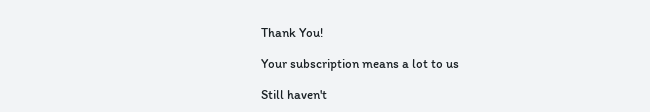Thank You!

Your subscription means a lot to us

Still haven't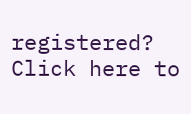registered? Click here to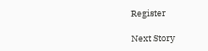Register

Next Story